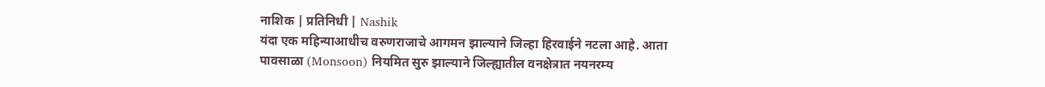नाशिक | प्रतिनिधी | Nashik
यंदा एक महिन्याआधीच वरुणराजाचे आगमन झाल्याने जिल्हा हिरवाईने नटला आहे. आता पावसाळा (Monsoon) नियमित सुरु झाल्याने जिल्ह्यातील वनक्षेत्रात नयनरम्य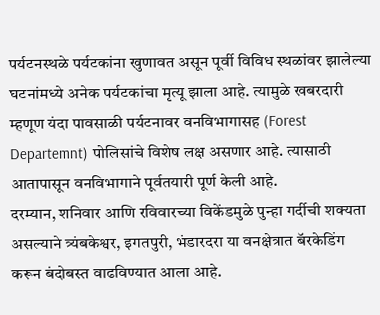पर्यटनस्थळे पर्यटकांना खुणावत असून पूर्वी विविध स्थळांवर झालेल्या घटनांमध्ये अनेक पर्यटकांचा मृत्यू झाला आहे. त्यामुळे खबरदारी म्हणूण यंदा पावसाळी पर्यटनावर वनविभागासह (Forest Departemnt) पोलिसांचे विशेष लक्ष असणार आहे. त्यासाठी आतापासून वनविभागाने पूर्वतयारी पूर्ण केली आहे.
दरम्यान, शनिवार आणि रविवारच्या विकेंडमुळे पुन्हा गर्दीची शक्यता असल्याने त्र्यंबकेश्वर, इगतपुरी, भंडारदरा या वनक्षेत्रात बॅरकेडिंग करून बंदोबस्त वाढविण्यात आला आहे.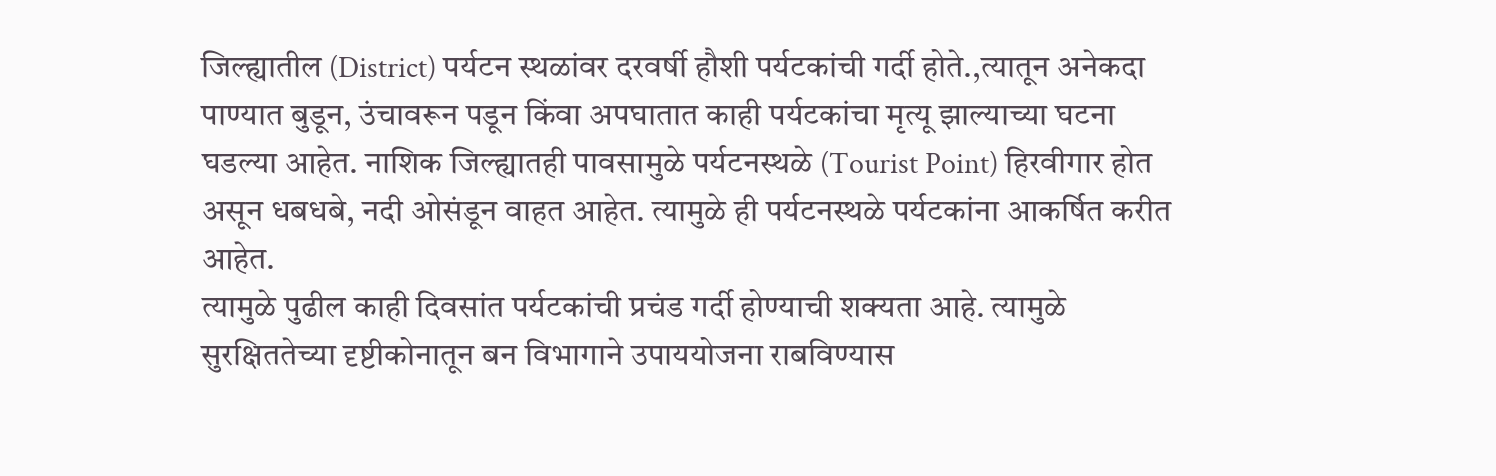जिल्ह्यातील (District) पर्यटन स्थळांवर दरवर्षी हौशी पर्यटकांची गर्दी होते.,त्यातून अनेकदा पाण्यात बुडून, उंचावरून पडून किंवा अपघातात काही पर्यटकांचा मृत्यू झाल्याच्या घटना घडल्या आहेत. नाशिक जिल्ह्यातही पावसामुळे पर्यटनस्थळे (Tourist Point) हिरवीगार होत असून धबधबे, नदी ओसंडून वाहत आहेत. त्यामुळे ही पर्यटनस्थळे पर्यटकांना आकर्षित करीत आहेत.
त्यामुळे पुढील काही दिवसांत पर्यटकांची प्रचंड गर्दी होण्याची शक्यता आहे. त्यामुळे सुरक्षिततेच्या दृष्टीकोनातून बन विभागाने उपाययोजना राबविण्यास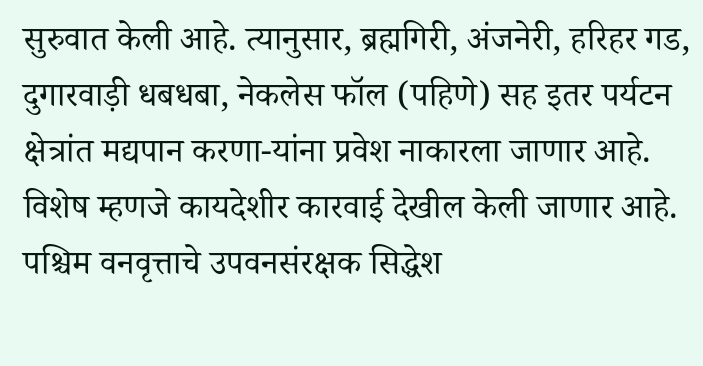सुरुवात केली आहे. त्यानुसार, ब्रह्मगिरी, अंजनेरी, हरिहर गड, दुगारवाड़ी धबधबा, नेकलेस फॉल (पहिणे) सह इतर पर्यटन क्षेत्रांत मद्यपान करणा-यांना प्रवेश नाकारला जाणार आहे. विशेष म्हणजे कायदेशीर कारवाई देखील केली जाणार आहे.
पश्चिम वनवृत्ताचे उपवनसंरक्षक सिद्धेश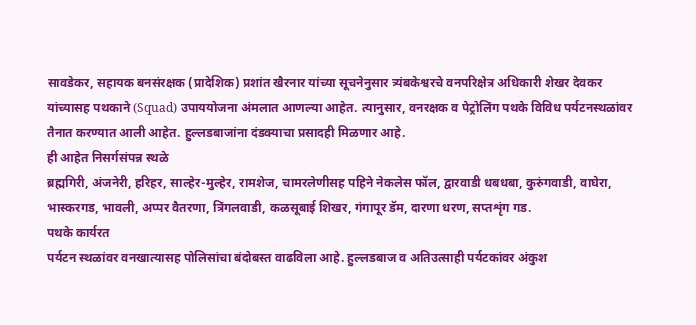सावडेकर, सहायक बनसंरक्षक (प्रादेशिक) प्रशांत खैरनार यांच्या सूचनेनुसार त्र्यंबकेश्वरचे वनपरिक्षेत्र अधिकारी शेखर देवकर यांच्यासह पथकाने (Squad) उपाययोजना अंमलात आणल्या आहेत. त्यानुसार, वनरक्षक व पेट्रोलिंग पथके विविध पर्यटनस्थळांवर तैनात करण्यात आली आहेत. हुल्लडबाजांना दंडक्याचा प्रसादही मिळणार आहे.
ही आहेत निसर्गसंपन्न स्थळे
ब्रह्मगिरी, अंजनेरी, हरिहर, साल्हेर-मुल्हेर, रामशेज, चामरलेणीसह पहिने नेकलेस फॉल, द्वारवाडी धबधबा, कुरुंगवाडी, वाघेरा, भास्करगड, भावली, अप्पर वैतरणा, त्रिंगलवाडी, कळसूबाई शिखर, गंगापूर डॅम, दारणा धरण, सप्तशृंग गड.
पथके कार्यरत
पर्यटन स्थळांवर वनखात्यासह पोलिसांचा बंदोबस्त वाढविला आहे. हुल्लडबाज व अतिउत्साही पर्यटकांवर अंकुश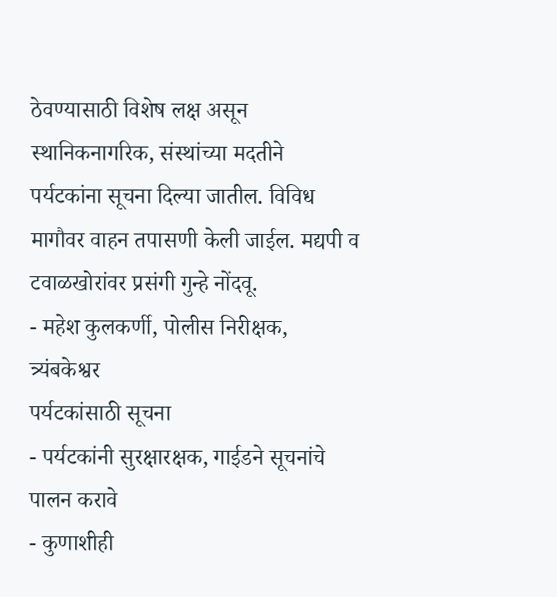ठेवण्यासाठी विशेष लक्ष असून स्थानिकनागरिक, संस्थांच्या मदतीने पर्यटकांना सूचना दिल्या जातील. विविध मागौवर वाहन तपासणी केली जाईल. मद्यपी व टवाळखोरांवर प्रसंगी गुन्हे नोंदवू.
- महेश कुलकर्णी, पोलीस निरीक्षक, त्र्यंबकेश्वर
पर्यटकांसाठी सूचना
- पर्यटकांनी सुरक्षारक्षक, गाईडने सूचनांचे पालन करावे
- कुणाशीही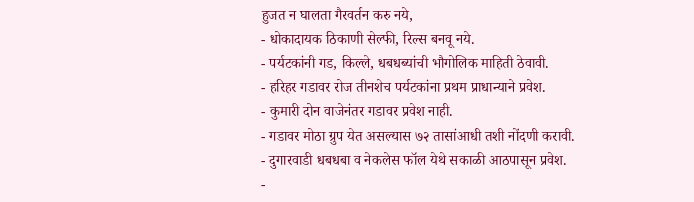हुजत न घालता गैरवर्तन करु नये,
- धोकादायक ठिकाणी सेल्फी, रिल्स बनवू नये.
- पर्यटकांनी गड, किल्ले, धबधब्यांची भौगोलिक माहिती ठेवावी.
- हरिहर गडावर रोज तीनशेच पर्यटकांना प्रथम प्राधान्याने प्रवेश.
- कुमारी दोन वाजेनंतर गडावर प्रवेश नाही.
- गडावर मोठा ग्रुप येत असल्यास ७२ तासांआधी तशी नोंदणी करावी.
- दुगारवाडी धबधबा व नेकलेस फॉल येथे सकाळी आठपासून प्रवेश.
-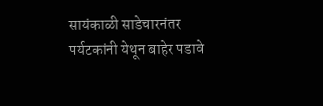सायंकाळी साडेचारनंतर पर्यटकांनी येथून बाहेर पडावे